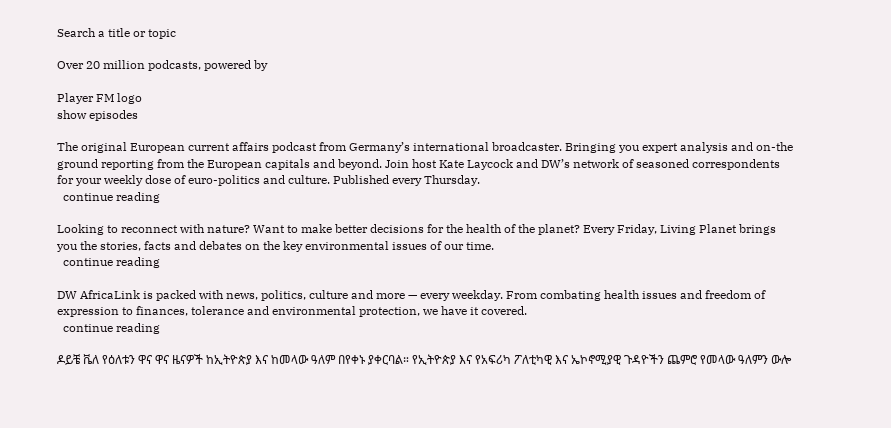Search a title or topic

Over 20 million podcasts, powered by

Player FM logo
show episodes

The original European current affairs podcast from Germany’s international broadcaster. Bringing you expert analysis and on-the ground reporting from the European capitals and beyond. Join host Kate Laycock and DW’s network of seasoned correspondents for your weekly dose of euro-politics and culture. Published every Thursday.
  continue reading

Looking to reconnect with nature? Want to make better decisions for the health of the planet? Every Friday, Living Planet brings you the stories, facts and debates on the key environmental issues of our time.
  continue reading

DW AfricaLink is packed with news, politics, culture and more — every weekday. From combating health issues and freedom of expression to finances, tolerance and environmental protection, we have it covered.
  continue reading

ዶይቼ ቬለ የዕለቱን ዋና ዋና ዜናዎች ከኢትዮጵያ እና ከመላው ዓለም በየቀኑ ያቀርባል። የኢትዮጵያ እና የአፍሪካ ፖለቲካዊ እና ኤኮኖሚያዊ ጉዳዮችን ጨምሮ የመላው ዓለምን ውሎ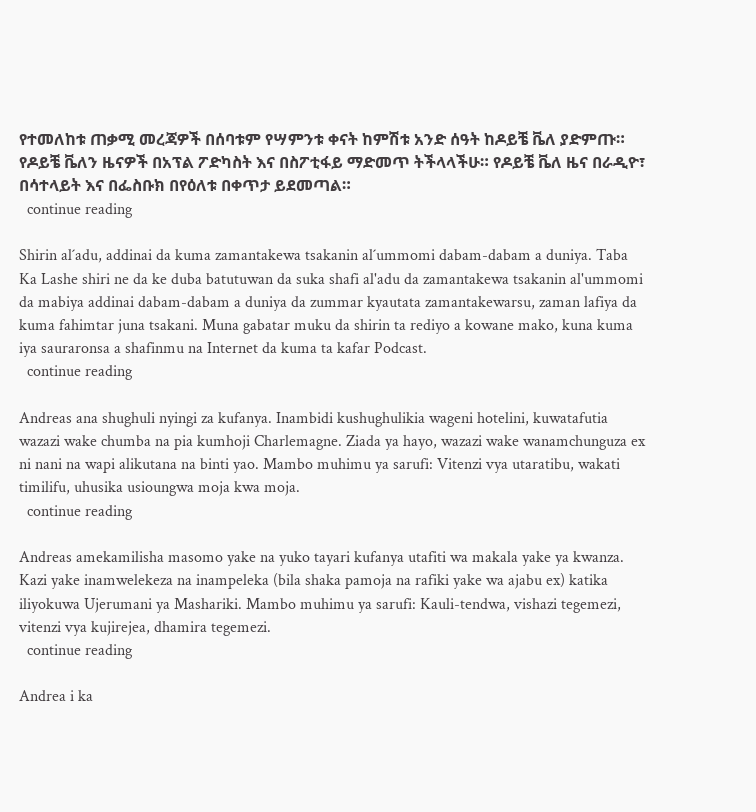የተመለከቱ ጠቃሚ መረጃዎች በሰባቱም የሣምንቱ ቀናት ከምሽቱ አንድ ሰዓት ከዶይቼ ቬለ ያድምጡ። የዶይቼ ቬለን ዜናዎች በአፕል ፖድካስት እና በስፖቲፋይ ማድመጥ ትችላላችሁ። የዶይቼ ቬለ ዜና በራዲዮ፣ በሳተላይት እና በፌስቡክ በየዕለቱ በቀጥታ ይደመጣል።
  continue reading

Shirin al´adu, addinai da kuma zamantakewa tsakanin al´ummomi dabam-dabam a duniya. Taba Ka Lashe shiri ne da ke duba batutuwan da suka shafi al'adu da zamantakewa tsakanin al'ummomi da mabiya addinai dabam-dabam a duniya da zummar kyautata zamantakewarsu, zaman lafiya da kuma fahimtar juna tsakani. Muna gabatar muku da shirin ta rediyo a kowane mako, kuna kuma iya sauraronsa a shafinmu na Internet da kuma ta kafar Podcast.
  continue reading

Andreas ana shughuli nyingi za kufanya. Inambidi kushughulikia wageni hotelini, kuwatafutia wazazi wake chumba na pia kumhoji Charlemagne. Ziada ya hayo, wazazi wake wanamchunguza ex ni nani na wapi alikutana na binti yao. Mambo muhimu ya sarufi: Vitenzi vya utaratibu, wakati timilifu, uhusika usioungwa moja kwa moja.
  continue reading

Andreas amekamilisha masomo yake na yuko tayari kufanya utafiti wa makala yake ya kwanza. Kazi yake inamwelekeza na inampeleka (bila shaka pamoja na rafiki yake wa ajabu ex) katika iliyokuwa Ujerumani ya Mashariki. Mambo muhimu ya sarufi: Kauli-tendwa, vishazi tegemezi, vitenzi vya kujirejea, dhamira tegemezi.
  continue reading

Andrea i ka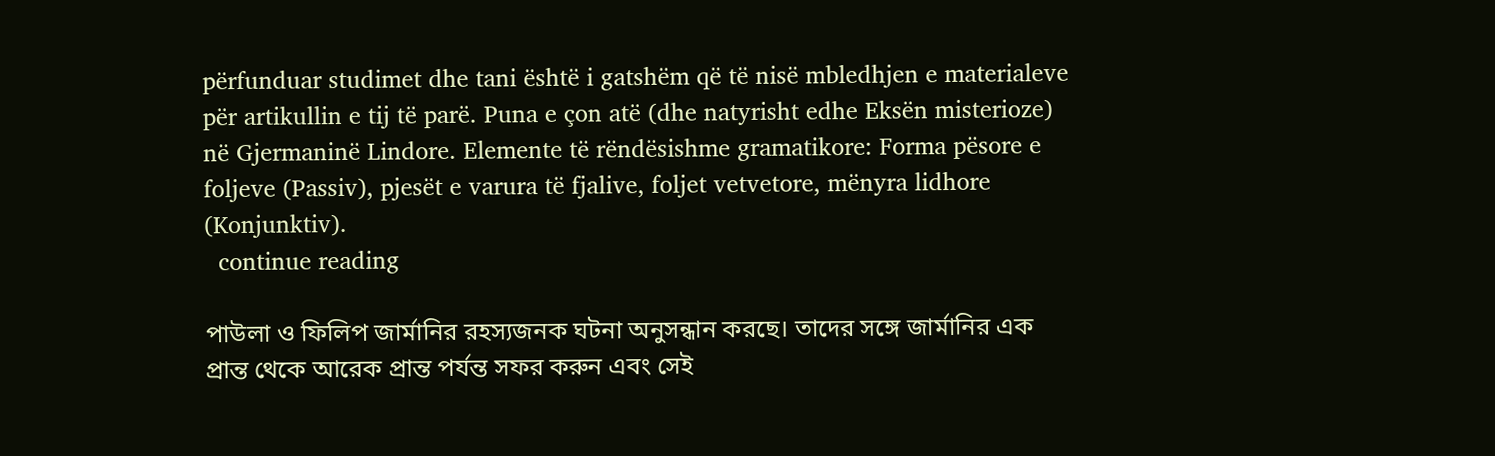përfunduar studimet dhe tani është i gatshëm që të nisë mbledhjen e materialeve për artikullin e tij të parë. Puna e çon atë (dhe natyrisht edhe Eksën misterioze) në Gjermaninë Lindore. Elemente të rëndësishme gramatikore: Forma pësore e foljeve (Passiv), pjesët e varura të fjalive, foljet vetvetore, mënyra lidhore (Konjunktiv).
  continue reading

পাউলা ও ফিলিপ জার্মানির রহস্যজনক ঘটনা অনুসন্ধান করছে। তাদের সঙ্গে জার্মানির এক প্রান্ত থেকে আরেক প্রান্ত পর্যন্ত সফর করুন এবং সেই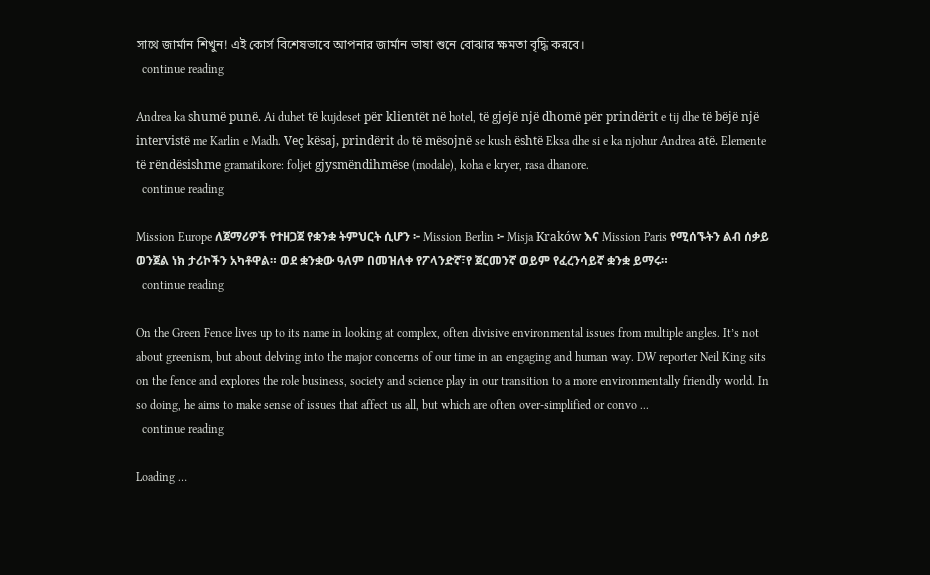সাথে জার্মান শিখুন! এই কোর্স বিশেষভাবে আপনার জার্মান ভাষা শুনে বোঝার ক্ষমতা বৃদ্ধি করবে।
  continue reading

Andrea ka shumë punë. Ai duhet të kujdeset për klientët në hotel, të gjejë një dhomë për prindërit e tij dhe të bëjë një intervistë me Karlin e Madh. Veç kësaj, prindërit do të mësojnë se kush është Eksa dhe si e ka njohur Andrea atë. Elemente të rëndësishme gramatikore: foljet gjysmëndihmëse (modale), koha e kryer, rasa dhanore.
  continue reading

Mission Europe ለጀማሪዎች የተዘጋጀ የቋንቋ ትምህርት ሲሆን ፦ Mission Berlin ፦ Misja Kraków እና Mission Paris የሚሰኙትን ልብ ሰቃይ ወንጀል ነክ ታሪኮችን አካቶዋል። ወደ ቋንቋው ዓለም በመዝለቀ የፖላንድኛ፣የ ጀርመንኛ ወይም የፈረንሳይኛ ቋንቋ ይማሩ።
  continue reading

On the Green Fence lives up to its name in looking at complex, often divisive environmental issues from multiple angles. It’s not about greenism, but about delving into the major concerns of our time in an engaging and human way. DW reporter Neil King sits on the fence and explores the role business, society and science play in our transition to a more environmentally friendly world. In so doing, he aims to make sense of issues that affect us all, but which are often over-simplified or convo ...
  continue reading

Loading …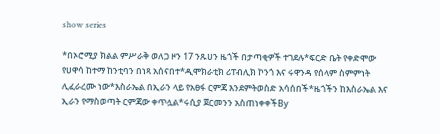show series

*በኦሮሚያ ክልል ምሥራቅ ወለጋ ዞን 17 ንጹሀን ዜጎች በታጣቂዎች ተገደሉ*ፍርድ ቤት የቀድሞው የሀዋሳ ከተማ ከንቲባን በነጻ አሰናበተ*ዲሞክራቲክ ሪፐብሊክ ኮንጎ እና ሩዋንዳ የሰላም ስምምነት ሊፈራረሙ ነው*እስራኤል በኢራን ላይ የአፀፋ ርምጃ እንደምትወስድ አሳሰበች*ዜጎችን ከእስራኤል እና ኢራን የማስወጣት ርምጃው ቀጥሏል*ሩሲያ ጀርመንን አስጠነቀቀችBy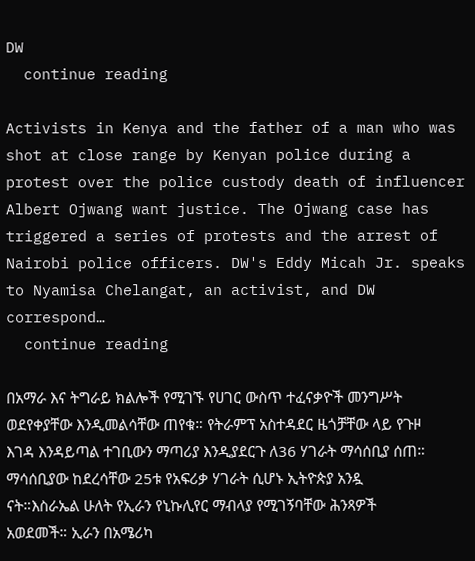DW
  continue reading

Activists in Kenya and the father of a man who was shot at close range by Kenyan police during a protest over the police custody death of influencer Albert Ojwang want justice. The Ojwang case has triggered a series of protests and the arrest of Nairobi police officers. DW's Eddy Micah Jr. speaks to Nyamisa Chelangat, an activist, and DW correspond…
  continue reading

በአማራ እና ትግራይ ክልሎች የሚገኙ የሀገር ውስጥ ተፈናቃዮች መንግሥት ወደየቀያቸው እንዲመልሳቸው ጠየቁ። የትራምፕ አስተዳደር ዜጎቻቸው ላይ የጉዞ እገዳ እንዳይጣል ተገቢውን ማጣሪያ እንዲያደርጉ ለ36 ሃገራት ማሳሰቢያ ሰጠ። ማሳሰቢያው ከደረሳቸው 25ቱ የአፍሪቃ ሃገራት ሲሆኑ ኢትዮጵያ አንዷ ናት።እስራኤል ሁለት የኢራን የኒኩሊየር ማብላያ የሚገኝባቸው ሕንጻዎች አወደመች። ኢራን በአሜሪካ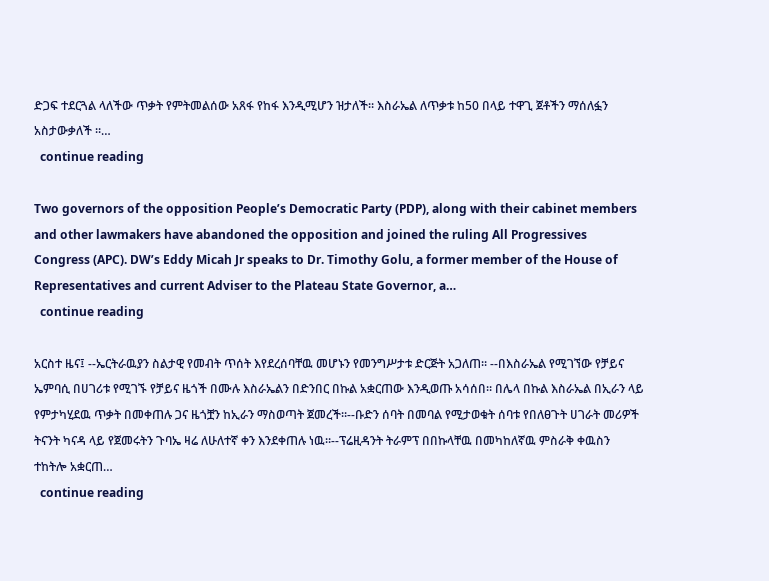ድጋፍ ተደርጓል ላለችው ጥቃት የምትመልሰው አጸፋ የከፋ እንዲሚሆን ዝታለች። እስራኤል ለጥቃቱ ከ50 በላይ ተዋጊ ጀቶችን ማሰለፏን አስታውቃለች ።…
  continue reading

Two governors of the opposition People’s Democratic Party (PDP), along with their cabinet members and other lawmakers have abandoned the opposition and joined the ruling All Progressives Congress (APC). DW’s Eddy Micah Jr speaks to Dr. Timothy Golu, a former member of the House of Representatives and current Adviser to the Plateau State Governor, a…
  continue reading

አርስተ ዜና፤ --ኤርትራዉያን ስልታዊ የመብት ጥሰት እየደረሰባቸዉ መሆኑን የመንግሥታቱ ድርጅት አጋለጠ። --በእስራኤል የሚገኘው የቻይና ኤምባሲ በሀገሪቱ የሚገኙ የቻይና ዜጎች በሙሉ እስራኤልን በድንበር በኩል አቋርጠው እንዲወጡ አሳሰበ። በሌላ በኩል እስራኤል በኢራን ላይ የምታካሂደዉ ጥቃት በመቀጠሉ ጋና ዜጎቿን ከኢራን ማስወጣት ጀመረች።--ቡድን ሰባት በመባል የሚታወቁት ሰባቱ የበለፀጉት ሀገራት መሪዎች ትናንት ካናዳ ላይ የጀመሩትን ጉባኤ ዛሬ ለሁለተኛ ቀን እንደቀጠሉ ነዉ።--ፕሬዚዳንት ትራምፕ በበኩላቸዉ በመካከለኛዉ ምስራቅ ቀዉስን ተከትሎ አቋርጠ…
  continue reading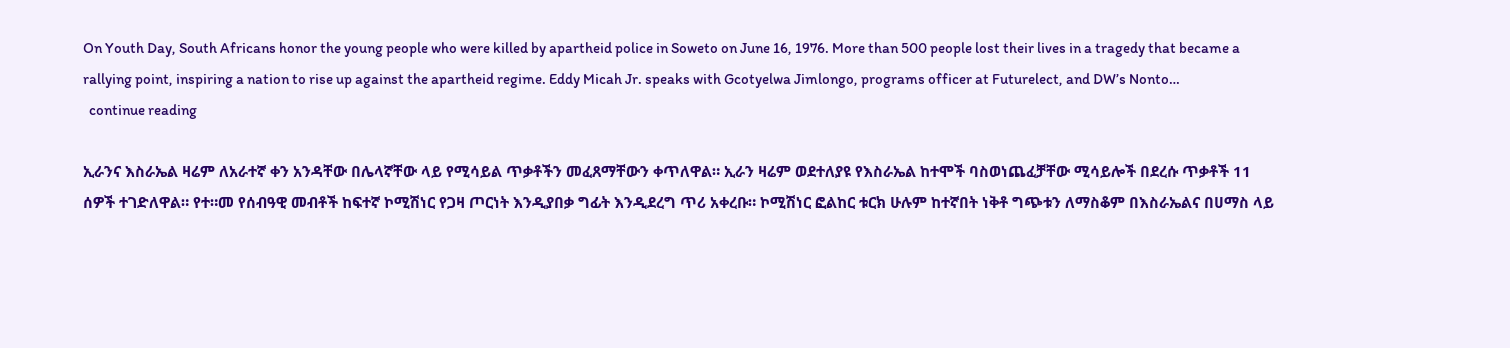On Youth Day, South Africans honor the young people who were killed by apartheid police in Soweto on June 16, 1976. More than 500 people lost their lives in a tragedy that became a rallying point, inspiring a nation to rise up against the apartheid regime. Eddy Micah Jr. speaks with Gcotyelwa Jimlongo, programs officer at Futurelect, and DW’s Nonto…
  continue reading

ኢራንና እስራኤል ዛሬም ለአራተኛ ቀን አንዳቸው በሌላኛቸው ላይ የሚሳይል ጥቃቶችን መፈጸማቸውን ቀጥለዋል። ኢራን ዛሬም ወደተለያዩ የእስራኤል ከተሞች ባስወነጨፈቻቸው ሚሳይሎች በደረሱ ጥቃቶች 11 ሰዎች ተገድለዋል። የተ።መ የሰብዓዊ መብቶች ከፍተኛ ኮሚሽነር የጋዛ ጦርነት እንዲያበቃ ግፊት እንዲደረግ ጥሪ አቀረቡ። ኮሚሽነር ፎልከር ቱርክ ሁሉም ከተኛበት ነቅቶ ግጭቱን ለማስቆም በእስራኤልና በሀማስ ላይ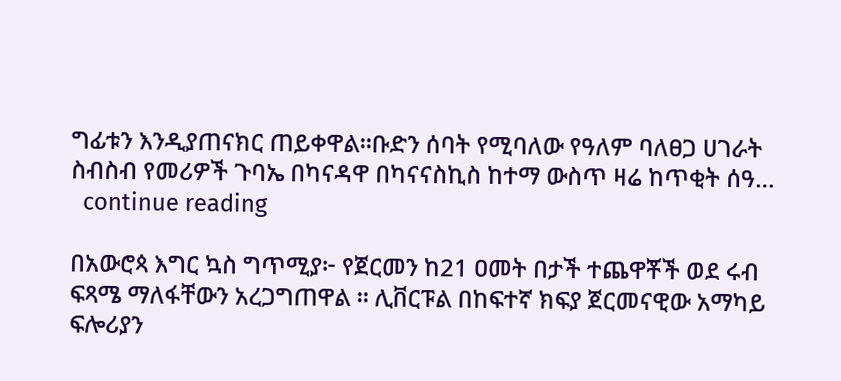ግፊቱን እንዲያጠናክር ጠይቀዋል።ቡድን ሰባት የሚባለው የዓለም ባለፀጋ ሀገራት ስብስብ የመሪዎች ጉባኤ በካናዳዋ በካናናስኪስ ከተማ ውስጥ ዛሬ ከጥቂት ሰዓ…
  continue reading

በአውሮጳ እግር ኳስ ግጥሚያ፦ የጀርመን ከ21 ዐመት በታች ተጨዋቾች ወደ ሩብ ፍጻሜ ማለፋቸውን አረጋግጠዋል ። ሊቨርፑል በከፍተኛ ክፍያ ጀርመናዊው አማካይ ፍሎሪያን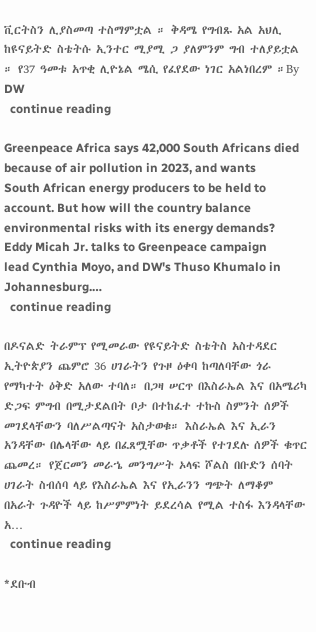ቪርትስን ሊያስመጣ ተስማምቷል ። ቅዳሜ የግብጹ አል አህሊ ከዩናይትድ ስቴትሱ ኢንተር ሚያሚ ጋ ያለምንም ግብ ተለያይቷል ። የ37 ዓመቱ አጥቂ ሊዮኔል ሜሲ የፈየደው ነገር አልነበረም ።By DW
  continue reading

Greenpeace Africa says 42,000 South Africans died because of air pollution in 2023, and wants South African energy producers to be held to account. But how will the country balance environmental risks with its energy demands? Eddy Micah Jr. talks to Greenpeace campaign lead Cynthia Moyo, and DW's Thuso Khumalo in Johannesburg.…
  continue reading

በዶናልድ ትራምፕ የሚመራው የዩናይትድ ስቴትስ አስተዳደር ኢትዮጵያን ጨምሮ 36 ሀገራትን የጉዞ ዕቀባ ከጣለባቸው ጎራ የማካተት ዕቅድ አለው ተባለ። በጋዛ ሠርጥ በእስራኤል እና በአሜሪካ ድጋፍ ምግብ በሚታደልበት ቦታ በተከፈተ ተኩስ ስምንት ሰዎች መገደላቸውን ባለሥልጣናት አስታወቁ። እስራኤል እና ኢራን አንዳቸው በሌላቸው ላይ በፈጸሟቸው ጥቃቶች የተገደሉ ሰዎች ቁጥር ጨመረ። የጀርመን መራኄ መንግሥት ኦላፍ ሾልስ በቡድን ሰባት ሀገራት ስብሰባ ላይ የእስራኤል እና የኢራንን ግጭት ለማቆም በአራት ጉዳዮች ላይ ከሥምምነት ይደረሳል የሚል ተስፋ እንዳላቸው አ…
  continue reading

*ደቡብ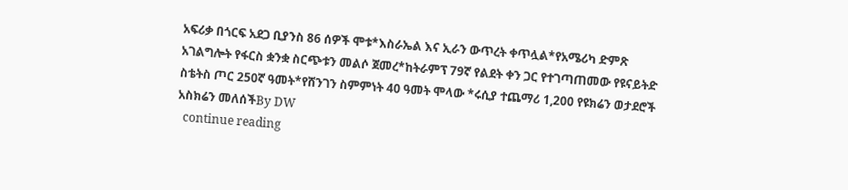አፍሪቃ በጎርፍ አደጋ ቢያንስ 86 ሰዎች ሞቱ*እስራኤል እና ኢራን ውጥረት ቀጥሏል*የአሜሪካ ድምጽ አገልግሎት የፋርስ ቋንቋ ስርጭቱን መልሶ ጀመረ*ከትራምፕ 79ኛ የልደት ቀን ጋር የተገጣጠመው የዩናይትድ ስቴትስ ጦር 250ኛ ዓመት*የሸንገን ስምምነት 40 ዓመት ሞላው *ሩሲያ ተጨማሪ 1,200 የዩክሬን ወታደሮች አስክሬን መለሰችBy DW
  continue reading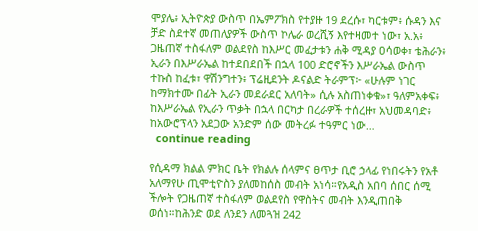ሞያሌ፥ ኢትዮጵያ ውስጥ በኤምፖክስ የተያዙ 19 ደረሱ፣ ካርቱም፥ ሱዳን እና ቻድ ስደተኛ መጠለያዎች ውስጥ ኮሌራ ወረሺኝ እየተዛመተ ነው፣ አ.አ፥ ጋዜጠኛ ተስፋለም ወልደየስ ከእሥር መፈታቱን ሐቅ ሚዳያ ዐሳወቀ፣ ቴሕራን፥ ኢራን በእሥራኤል ከተደበደበች በኋላ 100 ድሮኖችን እሥራኤል ውስጥ ተኩስ ከፈቱ፣ ዋሽንግተን፥ ፕሬዚደንት ዶናልድ ትራምፕ፦ «ሁሉም ነገር ከማክተሙ በፊት ኢራን መደራደር አለባት» ሲሉ አስጠነቀቁ»፣ ዓለምአቀፍ፥ ከእሥራኤል የኢራን ጥቃት በኋላ በርካታ በረራዎች ተሰረዙ፣ አህመዳባድ፥ ከአውሮፕላን አደጋው አንድም ሰው መትረፉ ተዓምር ነው…
  continue reading

የሲዳማ ክልል ምክር ቤት የክልሉ ሰላምና ፀጥታ ቢሮ ኃላፊ የነበሩትን የአቶ አለማየሁ ጢሞቲዮስን ያለመከሰስ መብት አነሳ።የአዲስ አበባ ሰበር ሰሚ ችሎት የጋዜጠኛ ተስፋለም ወልደየስ የዋስትና መብት እንዲጠበቅ ወሰነ።ከሕንድ ወደ ለንደን ለመጓዝ 242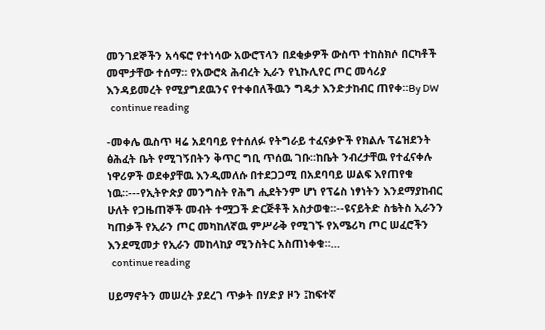መንገደኞችን አሳፍሮ የተነሳው አውሮፕላን በደቂቃዎች ውስጥ ተከስክሶ በርካቶች መሞታቸው ተሰማ። የአውሮጳ ሕብረት ኢራን የኒኩሊየር ጦር መሳሪያ እንዳይመረት የሚያግደዉንና የተቀበለችዉን ግዴታ እንድታከብር ጠየቀ።By DW
  continue reading

-መቀሌ ዉስጥ ዛሬ አደባባይ የተሰለፉ የትግራይ ተፈናቃዮች የክልሉ ፕሬዝደንት ፅሕፈት ቤት የሚገኝበትን ቅጥር ግቢ ጥሰዉ ገቡ።ከቤት ንብረታቸዉ የተፈናቀሉ ነዋሪዎች ወደቀያቸዉ እንዲመለሱ በተደጋጋሚ በአደባባይ ሠልፍ እየጠየቁ ነዉ።---የኢትዮጵያ መንግስት የሕግ ሒደትንም ሆነ የፕሬስ ነፃነትን እንደማያከብር ሁለት የጋዜጠኞች መብት ተሟጋች ድርጅቶች አስታወቁ።--ዩናይትድ ስቴትስ ኢራንን ካጠቃች የኢራን ጦር መካከለኛዉ ምሥራቅ የሚገኙ የአሜሪካ ጦር ሠፈሮችን እንደሚመታ የኢራን መከላከያ ሚንስትር አስጠነቀቁ።…
  continue reading

ሀይማኖትን መሠረት ያደረገ ጥቃት በሃድያ ዞን ፤ከፍተኛ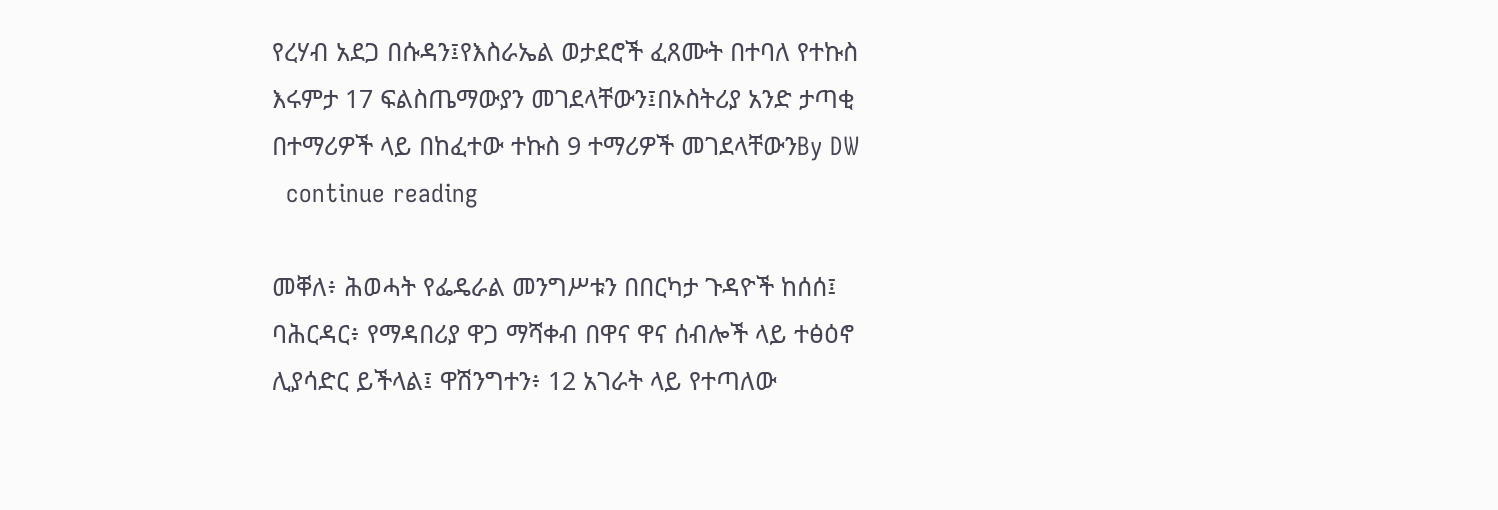የረሃብ አደጋ በሱዳን፤የእስራኤል ወታደሮች ፈጸሙት በተባለ የተኩስ እሩምታ 17 ፍልስጤማውያን መገደላቸውን፤በኦስትሪያ አንድ ታጣቂ በተማሪዎች ላይ በከፈተው ተኩስ 9 ተማሪዎች መገደላቸውንBy DW
  continue reading

መቐለ፥ ሕወሓት የፌዴራል መንግሥቱን በበርካታ ጉዳዮች ከሰሰ፤ ባሕርዳር፥ የማዳበሪያ ዋጋ ማሻቀብ በዋና ዋና ሰብሎች ላይ ተፅዕኖ ሊያሳድር ይችላል፤ ዋሽንግተን፥ 12 አገራት ላይ የተጣለው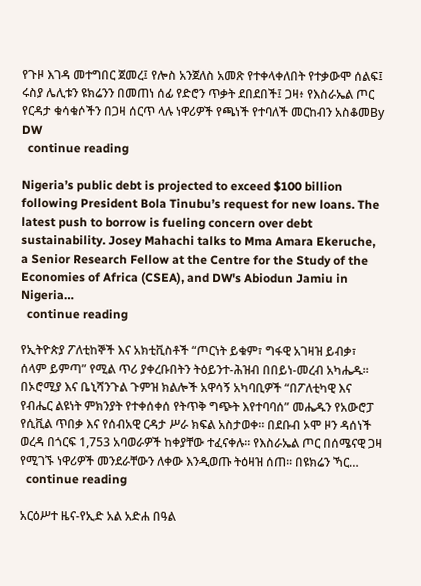የጉዞ እገዳ መተግበር ጀመረ፤ የሎስ አንጀለስ አመጽ የተቀላቀለበት የተቃውሞ ሰልፍ፤ ሩስያ ሌሊቱን ዩክሬንን በመጠነ ሰፊ የድሮን ጥቃት ደበደበች፤ ጋዛ፥ የእስራኤል ጦር የርዳታ ቁሳቁሶችን በጋዛ ሰርጥ ላሉ ነዋሪዎች የጫነች የተባለች መርከብን አስቆመBy DW
  continue reading

Nigeria’s public debt is projected to exceed $100 billion following President Bola Tinubu’s request for new loans. The latest push to borrow is fueling concern over debt sustainability. Josey Mahachi talks to Mma Amara Ekeruche, a Senior Research Fellow at the Centre for the Study of the Economies of Africa (CSEA), and DW's Abiodun Jamiu in Nigeria…
  continue reading

የኢትዮጵያ ፖለቲከኞች እና አክቲቪስቶች “ጦርነት ይቁም፣ ግፋዊ አገዛዝ ይብቃ፣ ሰላም ይምጣ” የሚል ጥሪ ያቀረቡበትን ትዕይንተ-ሕዝብ በበይነ-መረብ አካሔዱ። በኦሮሚያ እና ቤኒሻንጉል ጉምዝ ክልሎች አዋሳኝ አካባቢዎች “በፖለቲካዊ እና የብሔር ልዩነት ምክንያት የተቀሰቀሰ የትጥቅ ግጭት እየተባባሰ” መሔዱን የአውሮፓ የሲቪል ጥበቃ እና የሰብአዊ ርዳታ ሥራ ክፍል አስታወቀ። በደቡብ ኦሞ ዞን ዳሰነች ወረዳ በጎርፍ 1,753 አባወራዎች ከቀያቸው ተፈናቀሉ። የእስራኤል ጦር በሰሜናዊ ጋዛ የሚገኙ ነዋሪዎች መንደራቸውን ለቀው እንዲወጡ ትዕዛዝ ሰጠ። በዩክሬን ኻር…
  continue reading

አርዕሥተ ዜና-የኢድ አል አድሐ በዓል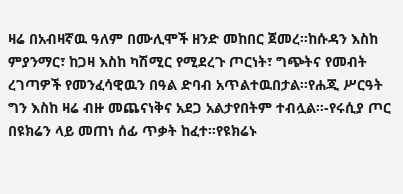ዛሬ በአብዛኛዉ ዓለም በሙሊሞች ዘንድ መከበር ጀመረ።ከሱዳን እስከ ምያንማር፣ ከጋዛ እስከ ካሽሚር የሚደረጉ ጦርነት፣ ግጭትና የመብት ረገጣዎች የመንፈሳዊዉን በዓል ድባብ አጥልተዉበታል።የሐጂ ሥርዓት ግን እስከ ዛሬ ብዙ መጨናነቅና አደጋ አልታየበትም ተብሏል።-የሩሲያ ጦር በዩክሬን ላይ መጠነ ሰፊ ጥቃት ከፈተ።የዩክሬኑ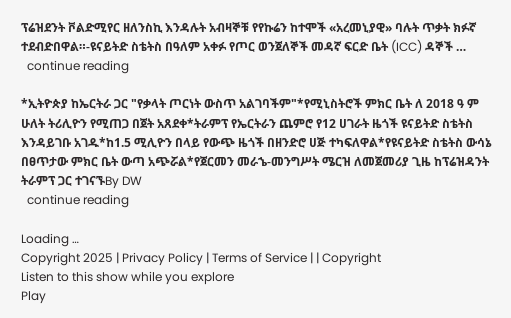ፕሬዝደንት ቮልድሚየር ዘለንስኪ እንዳሉት አብዛኞቹ የየኩሬን ከተሞች «አረመኒያዊ» ባሉት ጥቃት ክፉኛ ተደብድበዋል።-ዩናይትድ ስቴትስ በዓለም አቀፉ የጦር ወንጀለኞች መዳኛ ፍርድ ቤት (ICC) ዳኞች …
  continue reading

*ኢትዮጵያ ከኤርትራ ጋር "የቃላት ጦርነት ውስጥ አልገባችም"*የሚኒስትሮች ምክር ቤት ለ 2018 ዓ ም ሁለት ትሪሊዮን የሚጠጋ በጀት አጸደቀ*ትራምፕ የኤርትራን ጨምሮ የ12 ሀገራት ዜጎች ዩናይትድ ስቴትስ እንዳይገቡ አገዱ*ከ1.5 ሚሊዮን በላይ የውጭ ዜጎች በዘንድሮ ሀጅ ተካፍለዋል*የዩናይትድ ስቴትስ ውሳኔ በፀጥታው ምክር ቤት ውጣ አጭሯል*የጀርመን መራኄ-መንግሥት ሜርዝ ለመጀመሪያ ጊዜ ከፕሬዝዳንት ትራምፕ ጋር ተገናኙBy DW
  continue reading

Loading …
Copyright 2025 | Privacy Policy | Terms of Service | | Copyright
Listen to this show while you explore
Play